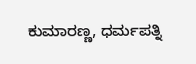ಕುಮಾರಣ್ಣ, ಧರ್ಮಪತ್ನಿ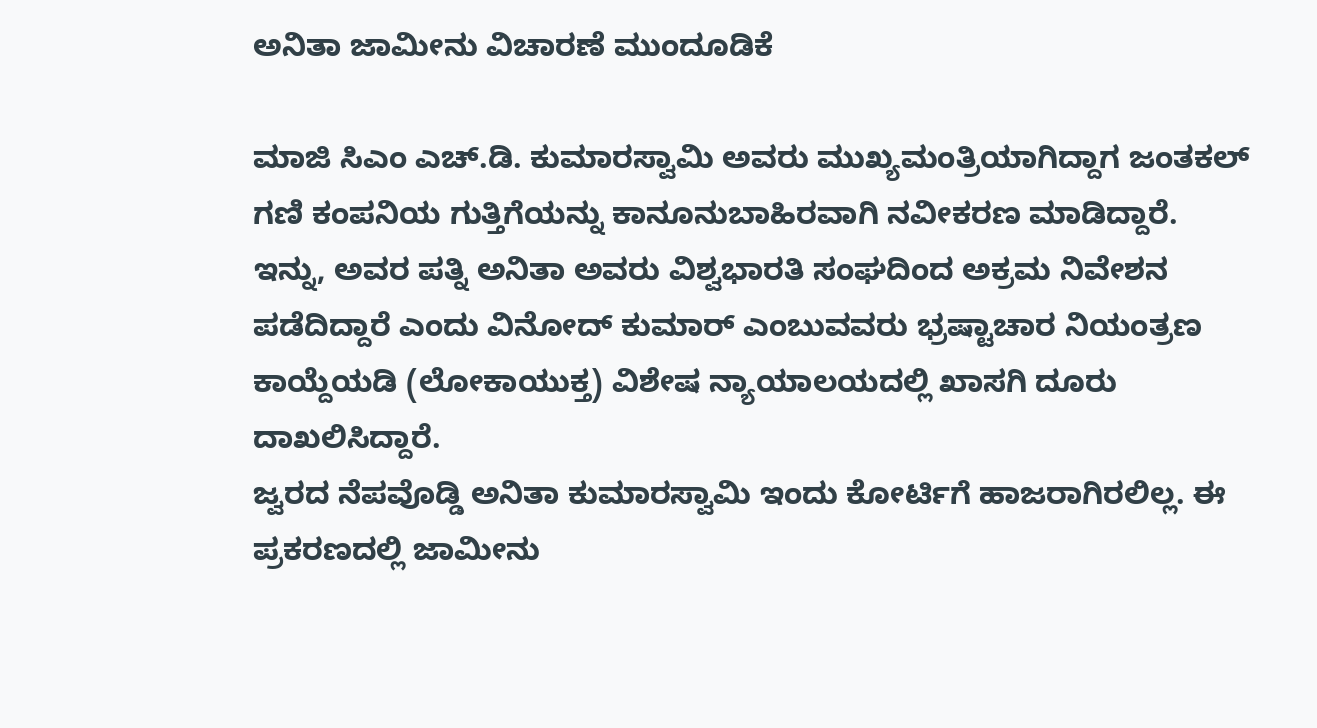ಅನಿತಾ ಜಾಮೀನು ವಿಚಾರಣೆ ಮುಂದೂಡಿಕೆ

ಮಾಜಿ ಸಿಎಂ ಎಚ್.ಡಿ. ಕುಮಾರಸ್ವಾಮಿ ಅವರು ಮುಖ್ಯಮಂತ್ರಿಯಾಗಿದ್ದಾಗ ಜಂತಕಲ್ ಗಣಿ ಕಂಪನಿಯ ಗುತ್ತಿಗೆಯನ್ನು ಕಾನೂನುಬಾಹಿರವಾಗಿ ನವೀಕರಣ ಮಾಡಿದ್ದಾರೆ.
ಇನ್ನು, ಅವರ ಪತ್ನಿ ಅನಿತಾ ಅವರು ವಿಶ್ವಭಾರತಿ ಸಂಘದಿಂದ ಅಕ್ರಮ ನಿವೇಶನ ಪಡೆದಿದ್ದಾರೆ ಎಂದು ವಿನೋದ್ ಕುಮಾರ್ ಎಂಬುವವರು ಭ್ರಷ್ಟಾಚಾರ ನಿಯಂತ್ರಣ ಕಾಯ್ದೆಯಡಿ (ಲೋಕಾಯುಕ್ತ) ವಿಶೇಷ ನ್ಯಾಯಾಲಯದಲ್ಲಿ ಖಾಸಗಿ ದೂರು ದಾಖಲಿಸಿದ್ದಾರೆ.
ಜ್ವರದ ನೆಪವೊಡ್ಡಿ ಅನಿತಾ ಕುಮಾರಸ್ವಾಮಿ ಇಂದು ಕೋರ್ಟಿಗೆ ಹಾಜರಾಗಿರಲಿಲ್ಲ. ಈ ಪ್ರಕರಣದಲ್ಲಿ ಜಾಮೀನು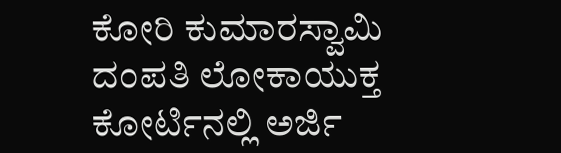ಕೋರಿ ಕುಮಾರಸ್ವಾಮಿ ದಂಪತಿ ಲೋಕಾಯುಕ್ತ ಕೋರ್ಟಿನಲ್ಲಿ ಅರ್ಜಿ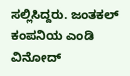ಸಲ್ಲಿಸಿದ್ದರು. ಜಂತಕಲ್ ಕಂಪನಿಯ ಎಂಡಿ ವಿನೋದ್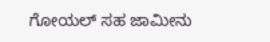ಗೋಯಲ್ ಸಹ ಜಾಮೀನು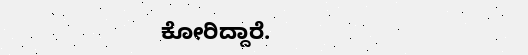ಕೋರಿದ್ದಾರೆ.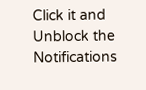Click it and Unblock the Notifications